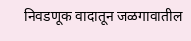निवडणूक वादातून जळगावातील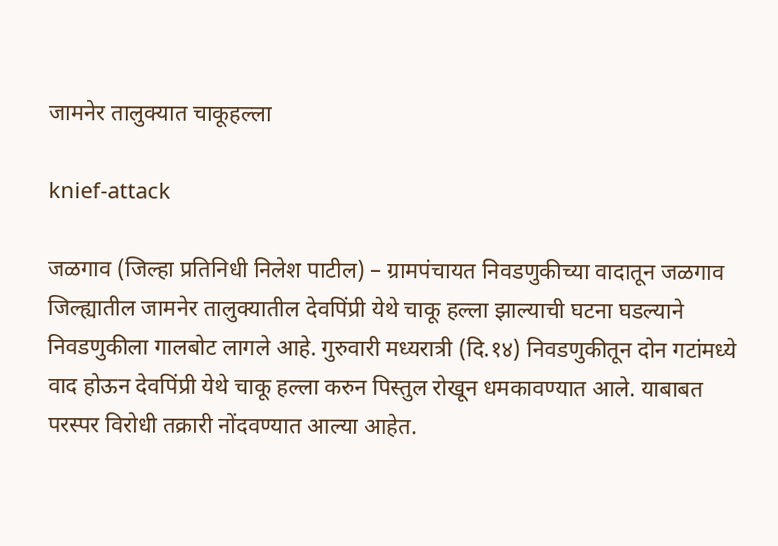जामनेर तालुक्यात चाकूहल्ला

knief-attack

जळगाव (जिल्हा प्रतिनिधी निलेश पाटील) – ग्रामपंचायत निवडणुकीच्या वादातून जळगाव जिल्ह्यातील जामनेर तालुक्यातील देवपिंप्री येथे चाकू हल्ला झाल्याची घटना घडल्याने निवडणुकीला गालबोट लागले आहे. गुरुवारी मध्यरात्री (दि.१४) निवडणुकीतून दोन गटांमध्ये वाद होऊन देवपिंप्री येथे चाकू हल्ला करुन पिस्तुल रोखून धमकावण्यात आले. याबाबत परस्पर विरोधी तक्रारी नोंदवण्यात आल्या आहेत.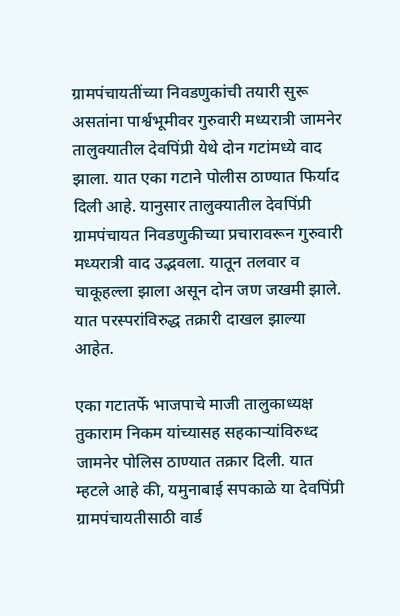ग्रामपंचायतींच्या निवडणुकांची तयारी सुरू असतांना पार्श्वभूमीवर गुरुवारी मध्यरात्री जामनेर तालुक्यातील देवपिंप्री येथे दोन गटांमध्ये वाद झाला. यात एका गटाने पोलीस ठाण्यात फिर्याद दिली आहे. यानुसार तालुक्यातील देवपिंप्री ग्रामपंचायत निवडणुकीच्या प्रचारावरून गुरुवारी मध्यरात्री वाद उद्भवला. यातून तलवार व चाकूहल्ला झाला असून दोन जण जखमी झाले. यात परस्परांविरुद्ध तक्रारी दाखल झाल्या आहेत.

एका गटातर्फे भाजपाचे माजी तालुकाध्यक्ष तुकाराम निकम यांच्यासह सहकार्‍यांविरुध्द जामनेर पोलिस ठाण्यात तक्रार दिली. यात म्हटले आहे की, यमुनाबाई सपकाळे या देवपिंप्री ग्रामपंचायतीसाठी वार्ड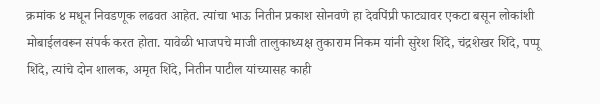क्रमांक ४ मधून निवडणूक लढवत आहेत. त्यांचा भाऊ नितीन प्रकाश सोनवणे हा देवपिंप्री फाट्यावर एकटा बसून लोकांशी मोबाईलवरून संपर्क करत होता. यावेळी भाजपचे माजी तालुकाध्यक्ष तुकाराम निकम यांनी सुरेश शिंदे, चंद्रशेखर शिंदे, पप्पू शिंदे, त्यांचे दोन शालक, अमृत शिंदे, नितीन पाटील यांच्यासह काही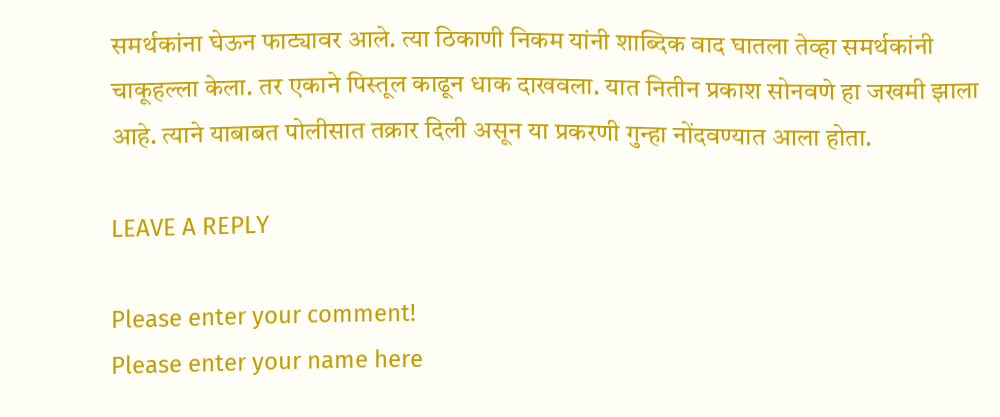समर्थकांना घेऊन फाट्यावर आले. त्या ठिकाणी निकम यांनी शाब्दिक वाद घातला तेव्हा समर्थकांनी चाकूहल्ला केला. तर एकाने पिस्तूल काढून धाक दाखवला. यात नितीन प्रकाश सोनवणे हा जखमी झाला आहे. त्याने याबाबत पोलीसात तक्रार दिली असून या प्रकरणी गुन्हा नोंदवण्यात आला होता.

LEAVE A REPLY

Please enter your comment!
Please enter your name here